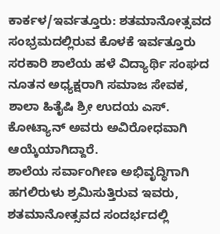ಕಾರ್ಕಳ/ಇರ್ವತ್ತೂರು: ಶತಮಾನೋತ್ಸವದ ಸಂಭ್ರಮದಲ್ಲಿರುವ ಕೊಳಕೆ ಇರ್ವತ್ತೂರು ಸರಕಾರಿ ಶಾಲೆಯ ಹಳೆ ವಿದ್ಯಾರ್ಥಿ ಸಂಘದ ನೂತನ ಅಧ್ಯಕ್ಷರಾಗಿ ಸಮಾಜ ಸೇವಕ, ಶಾಲಾ ಹಿತೈಷಿ ಶ್ರೀ ಉದಯ ಎಸ್. ಕೋಟ್ಯಾನ್ ಅವರು ಅವಿರೋಧವಾಗಿ ಆಯ್ಕೆಯಾಗಿದ್ದಾರೆ.
ಶಾಲೆಯ ಸರ್ವಾಂಗೀಣ ಅಭಿವೃದ್ಧಿಗಾಗಿ ಹಗಲಿರುಳು ಶ್ರಮಿಸುತ್ತಿರುವ ಇವರು, ಶತಮಾನೋತ್ಸವದ ಸಂದರ್ಭದಲ್ಲಿ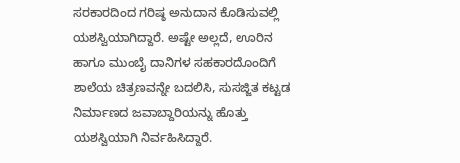ಸರಕಾರದಿಂದ ಗರಿಷ್ಠ ಅನುದಾನ ಕೊಡಿಸುವಲ್ಲಿ ಯಶಸ್ವಿಯಾಗಿದ್ದಾರೆ. ಅಷ್ಟೇ ಅಲ್ಲದೆ, ಊರಿನ ಹಾಗೂ ಮುಂಬೈ ದಾನಿಗಳ ಸಹಕಾರದೊಂದಿಗೆ ಶಾಲೆಯ ಚಿತ್ರಣವನ್ನೇ ಬದಲಿಸಿ, ಸುಸಜ್ಜಿತ ಕಟ್ಟಡ ನಿರ್ಮಾಣದ ಜವಾಬ್ದಾರಿಯನ್ನು ಹೊತ್ತು ಯಶಸ್ವಿಯಾಗಿ ನಿರ್ವಹಿಸಿದ್ದಾರೆ.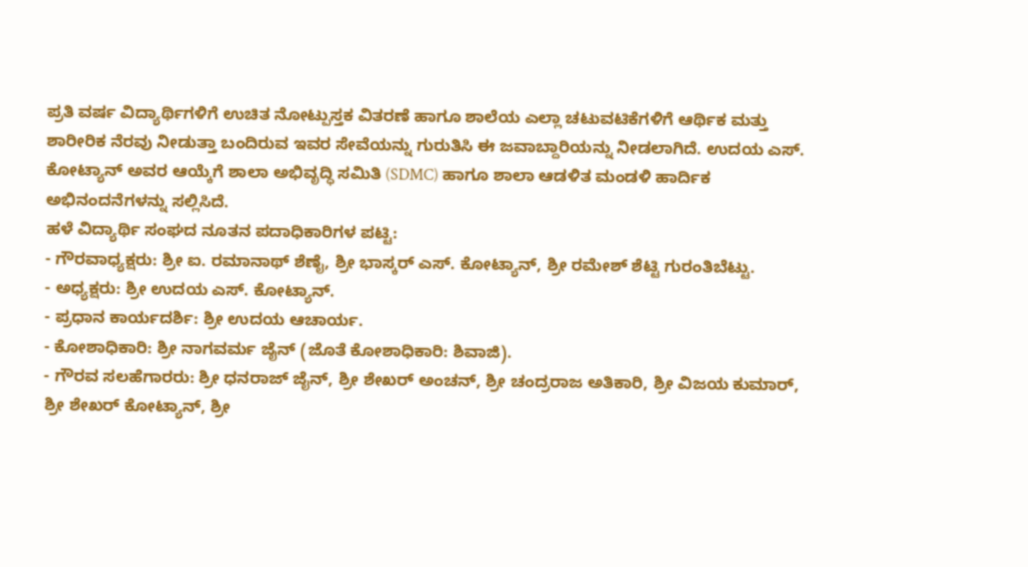ಪ್ರತಿ ವರ್ಷ ವಿದ್ಯಾರ್ಥಿಗಳಿಗೆ ಉಚಿತ ನೋಟ್ಪುಸ್ತಕ ವಿತರಣೆ ಹಾಗೂ ಶಾಲೆಯ ಎಲ್ಲಾ ಚಟುವಟಿಕೆಗಳಿಗೆ ಆರ್ಥಿಕ ಮತ್ತು ಶಾರೀರಿಕ ನೆರವು ನೀಡುತ್ತಾ ಬಂದಿರುವ ಇವರ ಸೇವೆಯನ್ನು ಗುರುತಿಸಿ ಈ ಜವಾಬ್ದಾರಿಯನ್ನು ನೀಡಲಾಗಿದೆ. ಉದಯ ಎಸ್. ಕೋಟ್ಯಾನ್ ಅವರ ಆಯ್ಕೆಗೆ ಶಾಲಾ ಅಭಿವೃದ್ಧಿ ಸಮಿತಿ (SDMC) ಹಾಗೂ ಶಾಲಾ ಆಡಳಿತ ಮಂಡಳಿ ಹಾರ್ದಿಕ ಅಭಿನಂದನೆಗಳನ್ನು ಸಲ್ಲಿಸಿದೆ.
ಹಳೆ ವಿದ್ಯಾರ್ಥಿ ಸಂಘದ ನೂತನ ಪದಾಧಿಕಾರಿಗಳ ಪಟ್ಟಿ:
- ಗೌರವಾಧ್ಯಕ್ಷರು: ಶ್ರೀ ಐ. ರಮಾನಾಥ್ ಶೆಣೈ, ಶ್ರೀ ಭಾಸ್ಕರ್ ಎಸ್. ಕೋಟ್ಯಾನ್, ಶ್ರೀ ರಮೇಶ್ ಶೆಟ್ಟಿ ಗುರಂತಿಬೆಟ್ಟು.
- ಅಧ್ಯಕ್ಷರು: ಶ್ರೀ ಉದಯ ಎಸ್. ಕೋಟ್ಯಾನ್.
- ಪ್ರಧಾನ ಕಾರ್ಯದರ್ಶಿ: ಶ್ರೀ ಉದಯ ಆಚಾರ್ಯ.
- ಕೋಶಾಧಿಕಾರಿ: ಶ್ರೀ ನಾಗವರ್ಮ ಜೈನ್ (ಜೊತೆ ಕೋಶಾಧಿಕಾರಿ: ಶಿವಾಜಿ).
- ಗೌರವ ಸಲಹೆಗಾರರು: ಶ್ರೀ ಧನರಾಜ್ ಜೈನ್, ಶ್ರೀ ಶೇಖರ್ ಅಂಚನ್, ಶ್ರೀ ಚಂದ್ರರಾಜ ಅತಿಕಾರಿ, ಶ್ರೀ ವಿಜಯ ಕುಮಾರ್, ಶ್ರೀ ಶೇಖರ್ ಕೋಟ್ಯಾನ್, ಶ್ರೀ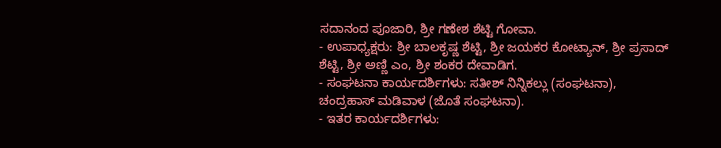ಸದಾನಂದ ಪೂಜಾರಿ, ಶ್ರೀ ಗಣೇಶ ಶೆಟ್ಟಿ ಗೋವಾ.
- ಉಪಾಧ್ಯಕ್ಷರು: ಶ್ರೀ ಬಾಲಕೃಷ್ಣ ಶೆಟ್ಟಿ, ಶ್ರೀ ಜಯಕರ ಕೋಟ್ಯಾನ್, ಶ್ರೀ ಪ್ರಸಾದ್ ಶೆಟ್ಟಿ, ಶ್ರೀ ಅಣ್ಣಿ ಎಂ, ಶ್ರೀ ಶಂಕರ ದೇವಾಡಿಗ.
- ಸಂಘಟನಾ ಕಾರ್ಯದರ್ಶಿಗಳು: ಸತೀಶ್ ನಿನ್ನಿಕಲ್ಲು (ಸಂಘಟನಾ), ಚಂದ್ರಹಾಸ್ ಮಡಿವಾಳ (ಜೊತೆ ಸಂಘಟನಾ).
- ಇತರ ಕಾರ್ಯದರ್ಶಿಗಳು: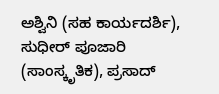ಅಶ್ವಿನಿ (ಸಹ ಕಾರ್ಯದರ್ಶಿ), ಸುಧೀರ್ ಪೂಜಾರಿ (ಸಾಂಸ್ಕೃತಿಕ), ಪ್ರಸಾದ್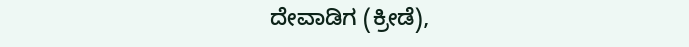ದೇವಾಡಿಗ (ಕ್ರೀಡೆ),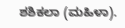ಶಶಿಕಲಾ (ಮಹಿಳಾ).